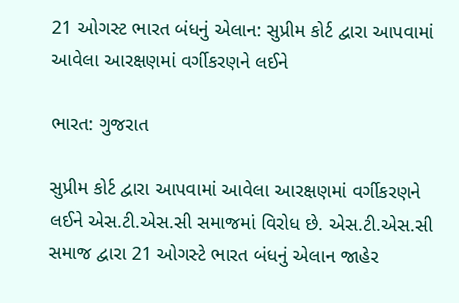21 ઓગસ્ટ ભારત બંધનું એલાન: સુપ્રીમ કોર્ટ દ્વારા આપવામાં આવેલા આરક્ષણમાં વર્ગીકરણને લઈને

ભારત: ગુજરાત

સુપ્રીમ કોર્ટ દ્વારા આપવામાં આવેલા આરક્ષણમાં વર્ગીકરણને લઈને એસ.ટી.એસ.સી સમાજમાં વિરોધ છે. એસ.ટી.એસ.સી સમાજ દ્વારા 21 ઓગસ્ટે ભારત બંધનું એલાન જાહેર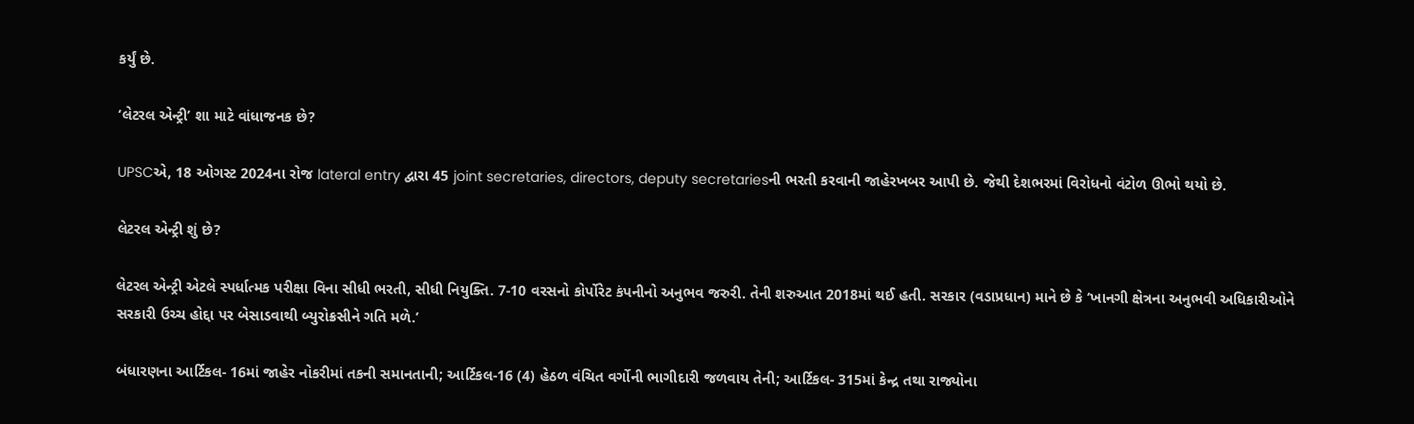કર્યું છે.

‘લેટરલ એન્ટ્રી’ શા માટે વાંધાજનક છે?

UPSCએ, 18 ઓગસ્ટ 2024ના રોજ lateral entry દ્વારા 45 joint secretaries, directors, deputy secretariesની ભરતી કરવાની જાહેરખબર આપી છે. જેથી દેશભરમાં વિરોધનો વંટોળ ઊભો થયો છે.

લેટરલ એન્ટ્રી શું છે?

લેટરલ એન્ટ્રી એટલે સ્પર્ધાત્મક પરીક્ષા વિના સીધી ભરતી, સીધી નિયુક્તિ. 7-10 વરસનો કોર્પોરેટ કંપનીનો અનુભવ જરુરી. તેની શરુઆત 2018માં થઈ હતી. સરકાર (વડાપ્રધાન) માને છે કે ‘ખાનગી ક્ષેત્રના અનુભવી અધિકારીઓને સરકારી ઉચ્ચ હોદ્દા પર બેસાડવાથી બ્યુરોક્રસીને ગતિ મળે.’

બંધારણના આર્ટિકલ- 16માં જાહેર નોકરીમાં તકની સમાનતાની; આર્ટિકલ-16 (4) હેઠળ વંચિત વર્ગોની ભાગીદારી જળવાય તેની; આર્ટિકલ- 315માં કેન્દ્ર તથા રાજ્યોના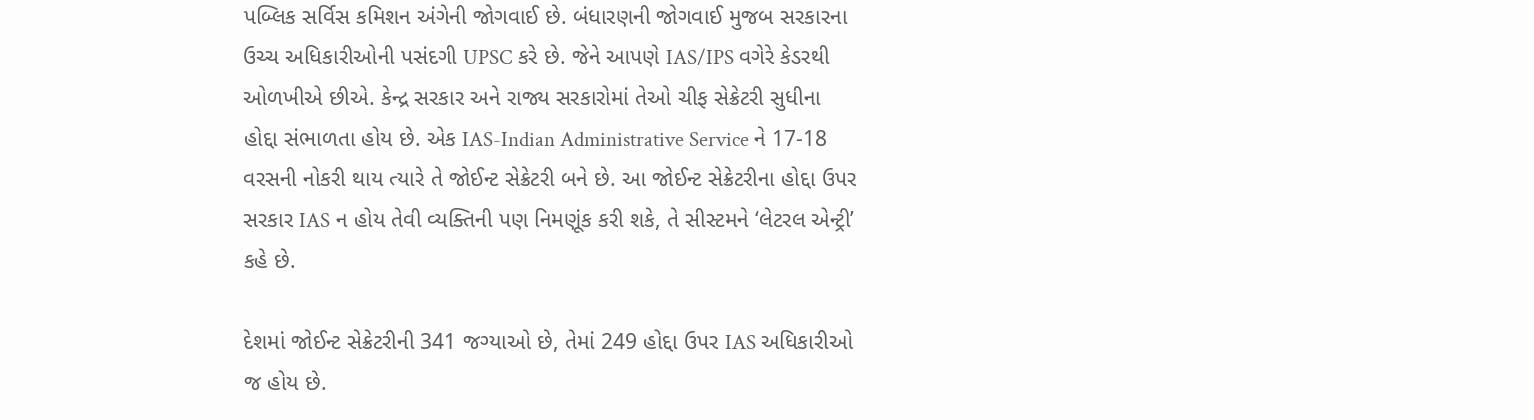પબ્લિક સર્વિસ કમિશન અંગેની જોગવાઈ છે. બંધારણની જોગવાઈ મુજબ સરકારના ઉચ્ચ અધિકારીઓની પસંદગી UPSC કરે છે. જેને આપણે IAS/IPS વગેરે કેડરથી ઓળખીએ છીએ. કેન્દ્ર સરકાર અને રાજ્ય સરકારોમાં તેઓ ચીફ સેક્રેટરી સુધીના હોદ્દા સંભાળતા હોય છે. એક IAS-Indian Administrative Service ને 17-18 વરસની નોકરી થાય ત્યારે તે જોઈન્ટ સેક્રેટરી બને છે. આ જોઈન્ટ સેક્રેટરીના હોદ્દા ઉપર સરકાર IAS ન હોય તેવી વ્યક્તિની પણ નિમણૂંક કરી શકે, તે સીસ્ટમને ‘લેટરલ એન્ટ્રી’ કહે છે.

દેશમાં જોઈન્ટ સેક્રેટરીની 341 જગ્યાઓ છે, તેમાં 249 હોદ્દા ઉપર IAS અધિકારીઓ જ હોય છે.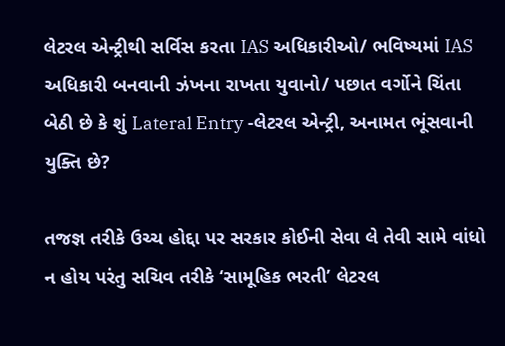લેટરલ એન્ટ્રીથી સર્વિસ કરતા IAS અધિકારીઓ/ ભવિષ્યમાં IAS અધિકારી બનવાની ઝંખના રાખતા યુવાનો/ પછાત વર્ગોને ચિંતા બેઠી છે કે શું Lateral Entry -લેટરલ એન્ટ્રી, અનામત ભૂંસવાની યુક્તિ છે?

તજજ્ઞ તરીકે ઉચ્ચ હોદ્દા પર સરકાર કોઈની સેવા લે તેવી સામે વાંધો ન હોય પરંતુ સચિવ તરીકે ‘સામૂહિક ભરતી’ લેટરલ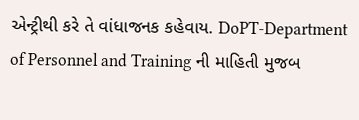એન્ટ્રીથી કરે તે વાંધાજનક કહેવાય. DoPT-Department of Personnel and Training ની માહિતી મુજબ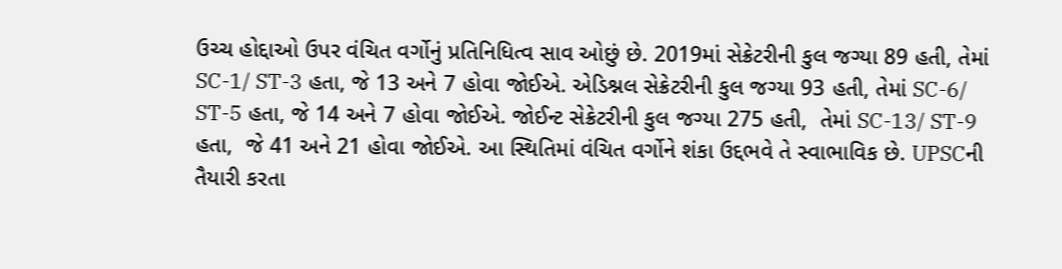ઉચ્ચ હોદ્દાઓ ઉપર વંચિત વર્ગોનું પ્રતિનિધિત્વ સાવ ઓછું છે. 2019માં સેક્રેટરીની કુલ જગ્યા 89 હતી, તેમાં SC-1/ ST-3 હતા, જે 13 અને 7 હોવા જોઈએ. એડિશ્નલ સેક્રેટરીની કુલ જગ્યા 93 હતી, તેમાં SC-6/ ST-5 હતા, જે 14 અને 7 હોવા જોઈએ. જોઈન્ટ સેક્રેટરીની કુલ જગ્યા 275 હતી,  તેમાં SC-13/ ST-9 હતા,  જે 41 અને 21 હોવા જોઈએ. આ સ્થિતિમાં વંચિત વર્ગોને શંકા ઉદ્દભવે તે સ્વાભાવિક છે. UPSCની તૈયારી કરતા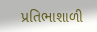પ્રતિભાશાળી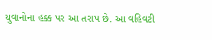યુવાનોના હક્ક પર આ તરાપ છે. આ વહિવટી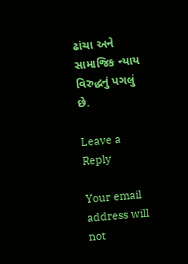ઢાંચા અને સામાજિક ન્યાય વિરુદ્ધનું પગલું છે.

Leave a Reply

Your email address will not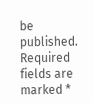be published. Required fields are marked *